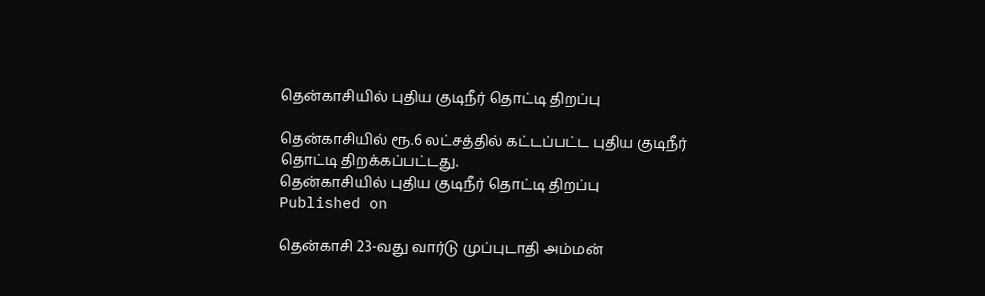தென்காசியில் புதிய குடிநீர் தொட்டி திறப்பு

தென்காசியில் ரூ.6 லட்சத்தில் கட்டப்பட்ட புதிய குடிநீர் தொட்டி திறக்கப்பட்டது.
தென்காசியில் புதிய குடிநீர் தொட்டி திறப்பு
Published on

தென்காசி 23-வது வார்டு முப்புடாதி அம்மன்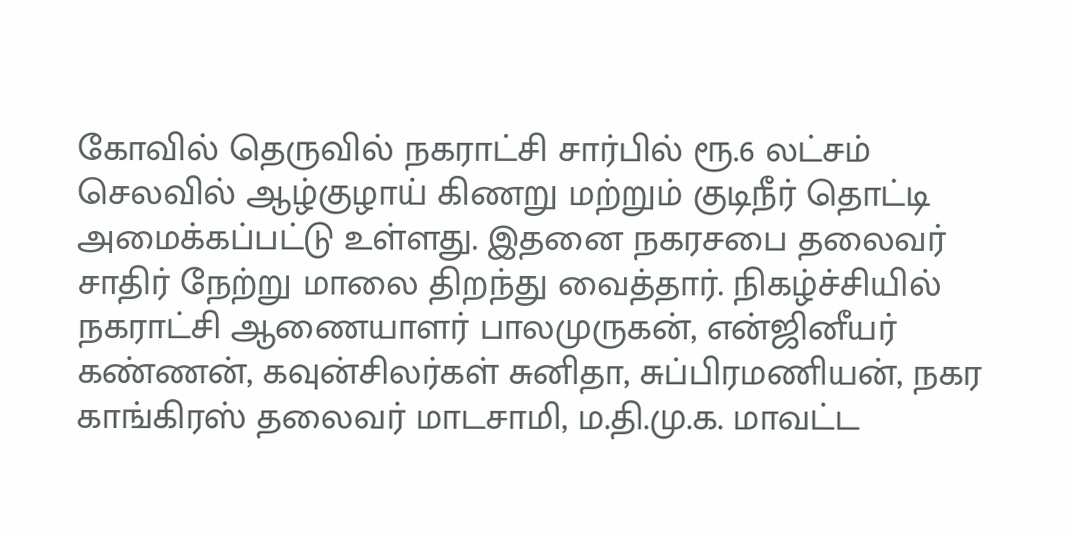கோவில் தெருவில் நகராட்சி சார்பில் ரூ.6 லட்சம் செலவில் ஆழ்குழாய் கிணறு மற்றும் குடிநீர் தொட்டி அமைக்கப்பட்டு உள்ளது. இதனை நகரசபை தலைவர் சாதிர் நேற்று மாலை திறந்து வைத்தார். நிகழ்ச்சியில் நகராட்சி ஆணையாளர் பாலமுருகன், என்ஜினீயர் கண்ணன், கவுன்சிலர்கள் சுனிதா, சுப்பிரமணியன், நகர காங்கிரஸ் தலைவர் மாடசாமி, ம.தி.மு.க. மாவட்ட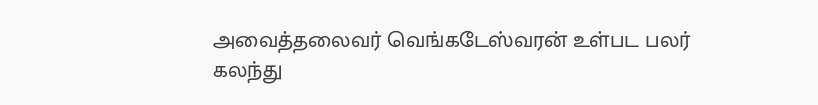அவைத்தலைவர் வெங்கடேஸ்வரன் உள்பட பலர் கலந்து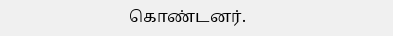கொண்டனர்.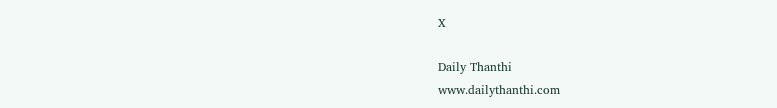X

Daily Thanthi
www.dailythanthi.com